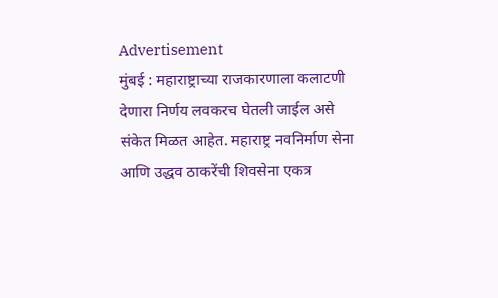Advertisement
मुंबई : महाराष्ट्राच्या राजकारणाला कलाटणी देणारा निर्णय लवकरच घेतली जाईल असे संकेत मिळत आहेत. महाराष्ट्र नवनिर्माण सेना आणि उद्धव ठाकरेंची शिवसेना एकत्र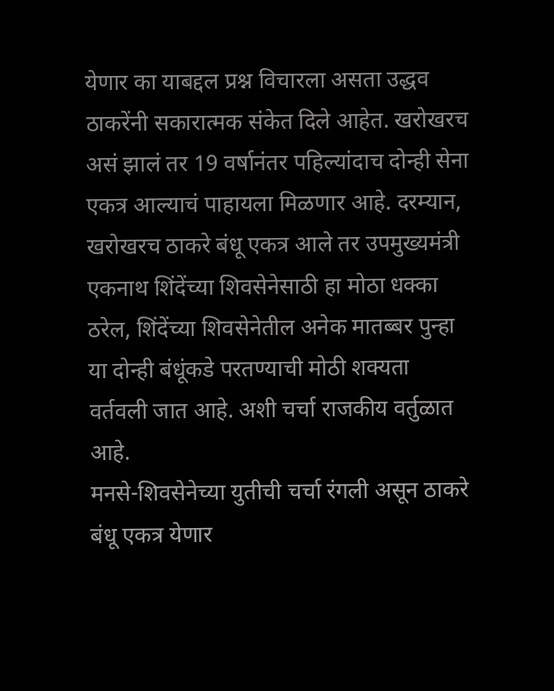येणार का याबद्दल प्रश्न विचारला असता उद्धव ठाकरेंनी सकारात्मक संकेत दिले आहेत. खरोखरच असं झालं तर 19 वर्षानंतर पहिल्यांदाच दोन्ही सेना एकत्र आल्याचं पाहायला मिळणार आहे. दरम्यान, खरोखरच ठाकरे बंधू एकत्र आले तर उपमुख्यमंत्री एकनाथ शिंदेंच्या शिवसेनेसाठी हा मोठा धक्का ठरेल, शिंदेंच्या शिवसेनेतील अनेक मातब्बर पुन्हा या दोन्ही बंधूंकडे परतण्याची मोठी शक्यता वर्तवली जात आहे. अशी चर्चा राजकीय वर्तुळात आहे.
मनसे-शिवसेनेच्या युतीची चर्चा रंगली असून ठाकरे बंधू एकत्र येणार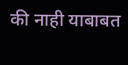की नाही याबाबत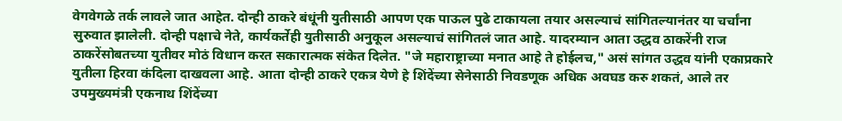वेगवेगळे तर्क लावले जात आहेत. दोन्ही ठाकरे बंधूंनी युतीसाठी आपण एक पाऊल पुढे टाकायला तयार असल्याचं सांगितल्यानंतर या चर्चांना सुरुवात झालेली. दोन्ही पक्षाचे नेते, कार्यकर्तेही युतीसाठी अनुकूल असल्याचं सांगितलं जात आहे. यादरम्यान आता उद्धव ठाकरेंनी राज ठाकरेंसोबतच्या युतीवर मोठं विधान करत सकारात्मक संकेत दिलेत. "जे महाराष्ट्राच्या मनात आहे ते होईलच," असं सांगत उद्धव यांनी एकाप्रकारे युतीला हिरवा कंदिला दाखवला आहे. आता दोन्ही ठाकरे एकत्र येणे हे शिंदेंच्या सेनेसाठी निवडणूक अधिक अवघड करु शकतं, आले तर उपमुख्यमंत्री एकनाथ शिंदेंच्या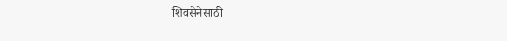शिवसेनेसाठी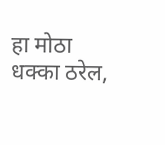हा मोठा धक्का ठरेल,